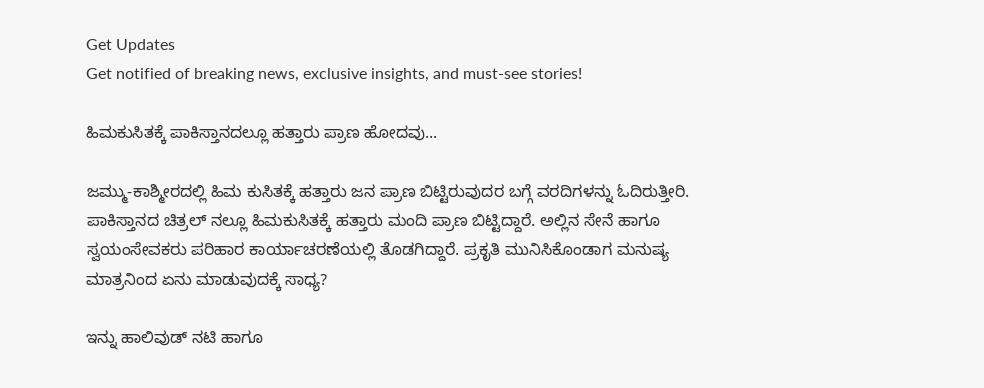Get Updates
Get notified of breaking news, exclusive insights, and must-see stories!

ಹಿಮಕುಸಿತಕ್ಕೆ ಪಾಕಿಸ್ತಾನದಲ್ಲೂ ಹತ್ತಾರು ಪ್ರಾಣ ಹೋದವು...

ಜಮ್ಮು-ಕಾಶ್ಮೀರದಲ್ಲಿ ಹಿಮ ಕುಸಿತಕ್ಕೆ ಹತ್ತಾರು ಜನ ಪ್ರಾಣ ಬಿಟ್ಟಿರುವುದರ ಬಗ್ಗೆ ವರದಿಗಳನ್ನು ಓದಿರುತ್ತೀರಿ. ಪಾಕಿಸ್ತಾನದ ಚಿತ್ರಲ್ ನಲ್ಲೂ ಹಿಮಕುಸಿತಕ್ಕೆ ಹತ್ತಾರು ಮಂದಿ ಪ್ರಾಣ ಬಿಟ್ಟಿದ್ದಾರೆ. ಅಲ್ಲಿನ ಸೇನೆ ಹಾಗೂ ಸ್ವಯಂಸೇವಕರು ಪರಿಹಾರ ಕಾರ್ಯಾಚರಣೆಯಲ್ಲಿ ತೊಡಗಿದ್ದಾರೆ. ಪ್ರಕೃತಿ ಮುನಿಸಿಕೊಂಡಾಗ ಮನುಷ್ಯ ಮಾತ್ರನಿಂದ ಏನು ಮಾಡುವುದಕ್ಕೆ ಸಾಧ್ಯ?

ಇನ್ನು ಹಾಲಿವುಡ್ ನಟಿ ಹಾಗೂ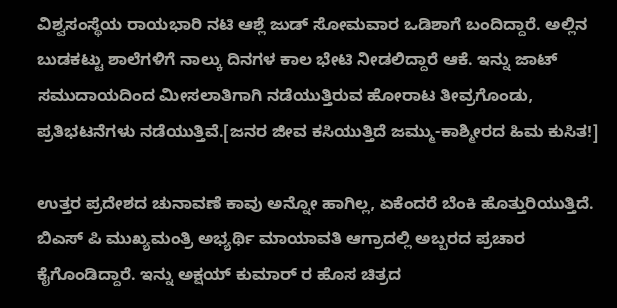ವಿಶ್ವಸಂಸ್ಥೆಯ ರಾಯಭಾರಿ ನಟಿ ಆಶ್ಲೆ ಜುಡ್ ಸೋಮವಾರ ಒಡಿಶಾಗೆ ಬಂದಿದ್ದಾರೆ. ಅಲ್ಲಿನ ಬುಡಕಟ್ಟು ಶಾಲೆಗಳಿಗೆ ನಾಲ್ಕು ದಿನಗಳ ಕಾಲ ಭೇಟಿ ನೀಡಲಿದ್ದಾರೆ ಆಕೆ. ಇನ್ನು ಜಾಟ್ ಸಮುದಾಯದಿಂದ ಮೀಸಲಾತಿಗಾಗಿ ನಡೆಯುತ್ತಿರುವ ಹೋರಾಟ ತೀವ್ರಗೊಂಡು, ಪ್ರತಿಭಟನೆಗಳು ನಡೆಯುತ್ತಿವೆ.[ಜನರ ಜೀವ ಕಸಿಯುತ್ತಿದೆ ಜಮ್ಮು-ಕಾಶ್ಮೀರದ ಹಿಮ ಕುಸಿತ!]

ಉತ್ತರ ಪ್ರದೇಶದ ಚುನಾವಣೆ ಕಾವು ಅನ್ನೋ ಹಾಗಿಲ್ಲ, ಏಕೆಂದರೆ ಬೆಂಕಿ ಹೊತ್ತುರಿಯುತ್ತಿದೆ. ಬಿಎಸ್ ಪಿ ಮುಖ್ಯಮಂತ್ರಿ ಅಭ್ಯರ್ಥಿ ಮಾಯಾವತಿ ಆಗ್ರಾದಲ್ಲಿ ಅಬ್ಬರದ ಪ್ರಚಾರ ಕೈಗೊಂಡಿದ್ದಾರೆ. ಇನ್ನು ಅಕ್ಷಯ್ ಕುಮಾರ್ ರ ಹೊಸ ಚಿತ್ರದ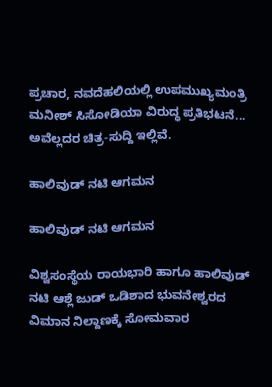ಪ್ರಚಾರ, ನವದೆಹಲಿಯಲ್ಲಿ ಉಪಮುಖ್ಯಮಂತ್ರಿ ಮನೀಶ್ ಸಿಸೋಡಿಯಾ ವಿರುದ್ಧ ಪ್ರತಿಭಟನೆ... ಅವೆಲ್ಲದರ ಚಿತ್ರ-ಸುದ್ದಿ ಇಲ್ಲಿವೆ.

ಹಾಲಿವುಡ್ ನಟಿ ಆಗಮನ

ಹಾಲಿವುಡ್ ನಟಿ ಆಗಮನ

ವಿಶ್ವಸಂಸ್ಥೆಯ ರಾಯಭಾರಿ ಹಾಗೂ ಹಾಲಿವುಡ್ ನಟಿ ಆಶ್ಲೆ ಜುಡ್ ಒಡಿಶಾದ ಭುವನೇಶ್ವರದ ವಿಮಾನ ನಿಲ್ದಾಣಕ್ಕೆ ಸೋಮವಾರ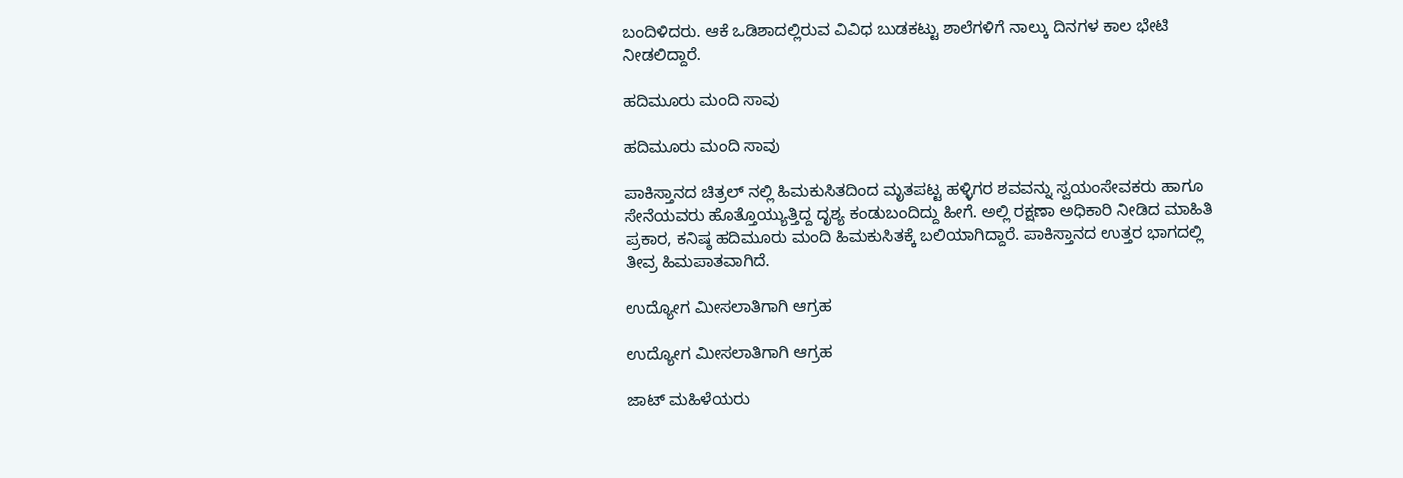ಬಂದಿಳಿದರು. ಆಕೆ ಒಡಿಶಾದಲ್ಲಿರುವ ವಿವಿಧ ಬುಡಕಟ್ಟು ಶಾಲೆಗಳಿಗೆ ನಾಲ್ಕು ದಿನಗಳ ಕಾಲ ಭೇಟಿ ನೀಡಲಿದ್ದಾರೆ.

ಹದಿಮೂರು ಮಂದಿ ಸಾವು

ಹದಿಮೂರು ಮಂದಿ ಸಾವು

ಪಾಕಿಸ್ತಾನದ ಚಿತ್ರಲ್ ನಲ್ಲಿ ಹಿಮಕುಸಿತದಿಂದ ಮೃತಪಟ್ಟ ಹಳ್ಳಿಗರ ಶವವನ್ನು ಸ್ವಯಂಸೇವಕರು ಹಾಗೂ ಸೇನೆಯವರು ಹೊತ್ತೊಯ್ಯುತ್ತಿದ್ದ ದೃಶ್ಯ ಕಂಡುಬಂದಿದ್ದು ಹೀಗೆ. ಅಲ್ಲಿ ರಕ್ಷಣಾ ಅಧಿಕಾರಿ ನೀಡಿದ ಮಾಹಿತಿ ಪ್ರಕಾರ, ಕನಿಷ್ಠ ಹದಿಮೂರು ಮಂದಿ ಹಿಮಕುಸಿತಕ್ಕೆ ಬಲಿಯಾಗಿದ್ದಾರೆ. ಪಾಕಿಸ್ತಾನದ ಉತ್ತರ ಭಾಗದಲ್ಲಿ ತೀವ್ರ ಹಿಮಪಾತವಾಗಿದೆ.

ಉದ್ಯೋಗ ಮೀಸಲಾತಿಗಾಗಿ ಆಗ್ರಹ

ಉದ್ಯೋಗ ಮೀಸಲಾತಿಗಾಗಿ ಆಗ್ರಹ

ಜಾಟ್ ಮಹಿಳೆಯರು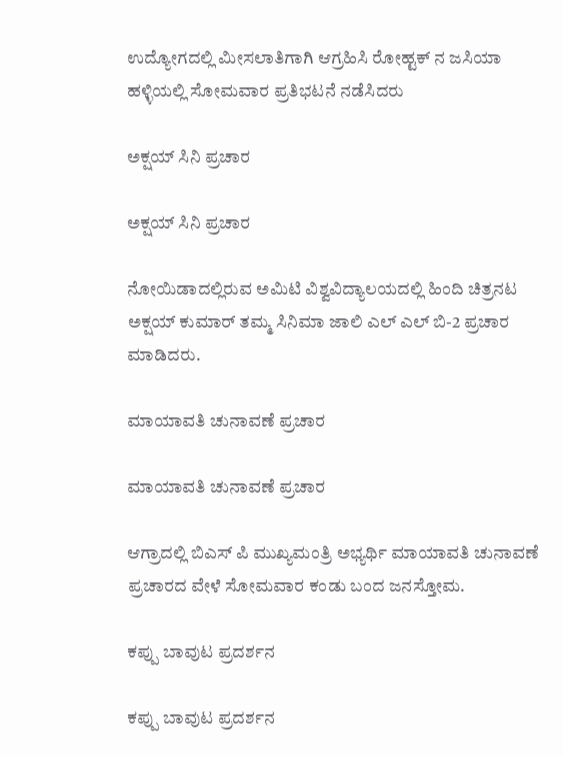ಉದ್ಯೋಗದಲ್ಲಿ ಮೀಸಲಾತಿಗಾಗಿ ಆಗ್ರಹಿಸಿ ರೋಹ್ಟಕ್ ನ ಜಸಿಯಾ ಹಳ್ಳಿಯಲ್ಲಿ ಸೋಮವಾರ ಪ್ರತಿಭಟನೆ ನಡೆಸಿದರು

ಅಕ್ಷಯ್ ಸಿನಿ ಪ್ರಚಾರ

ಅಕ್ಷಯ್ ಸಿನಿ ಪ್ರಚಾರ

ನೋಯಿಡಾದಲ್ಲಿರುವ ಅಮಿಟಿ ವಿಶ್ವವಿದ್ಯಾಲಯದಲ್ಲಿ ಹಿಂದಿ ಚಿತ್ರನಟ ಅಕ್ಷಯ್ ಕುಮಾರ್ ತಮ್ಮ ಸಿನಿಮಾ ಜಾಲಿ ಎಲ್ ಎಲ್ ಬಿ-2 ಪ್ರಚಾರ ಮಾಡಿದರು.

ಮಾಯಾವತಿ ಚುನಾವಣೆ ಪ್ರಚಾರ

ಮಾಯಾವತಿ ಚುನಾವಣೆ ಪ್ರಚಾರ

ಆಗ್ರಾದಲ್ಲಿ ಬಿಎಸ್ ಪಿ ಮುಖ್ಯಮಂತ್ರಿ ಅಭ್ಯರ್ಥಿ ಮಾಯಾವತಿ ಚುನಾವಣೆ ಪ್ರಚಾರದ ವೇಳೆ ಸೋಮವಾರ ಕಂಡು ಬಂದ ಜನಸ್ತೋಮ.

ಕಪ್ಪು ಬಾವುಟ ಪ್ರದರ್ಶನ

ಕಪ್ಪು ಬಾವುಟ ಪ್ರದರ್ಶನ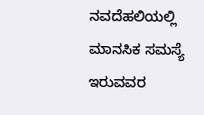ನವದೆಹಲಿಯಲ್ಲಿ ಮಾನಸಿಕ ಸಮಸ್ಯೆ ಇರುವವರ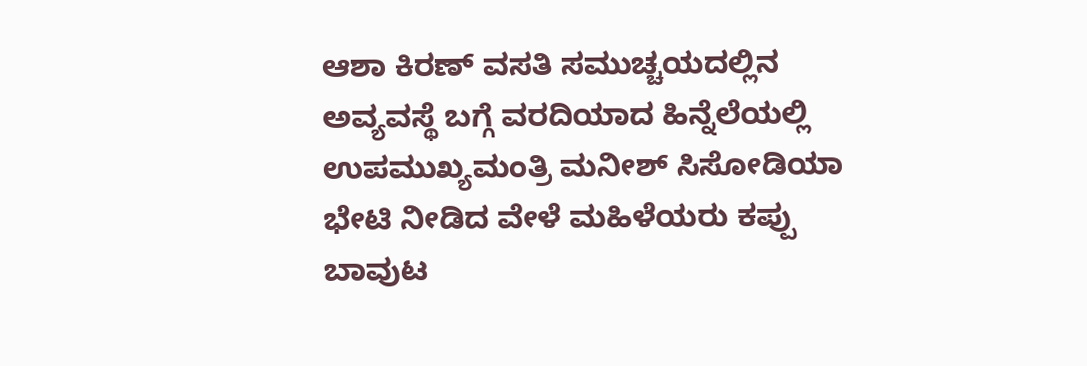ಆಶಾ ಕಿರಣ್ ವಸತಿ ಸಮುಚ್ಚಯದಲ್ಲಿನ ಅವ್ಯವಸ್ಥೆ ಬಗ್ಗೆ ವರದಿಯಾದ ಹಿನ್ನೆಲೆಯಲ್ಲಿ ಉಪಮುಖ್ಯಮಂತ್ರಿ ಮನೀಶ್ ಸಿಸೋಡಿಯಾ ಭೇಟಿ ನೀಡಿದ ವೇಳೆ ಮಹಿಳೆಯರು ಕಪ್ಪು ಬಾವುಟ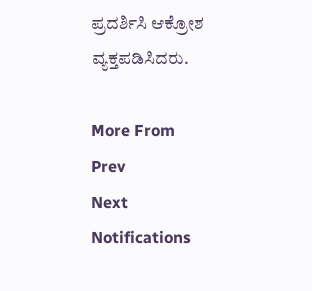ಪ್ರದರ್ಶಿಸಿ ಆಕ್ರೋಶ ವ್ಯಕ್ತಪಡಿಸಿದರು.

More From
Prev
Next
Notifications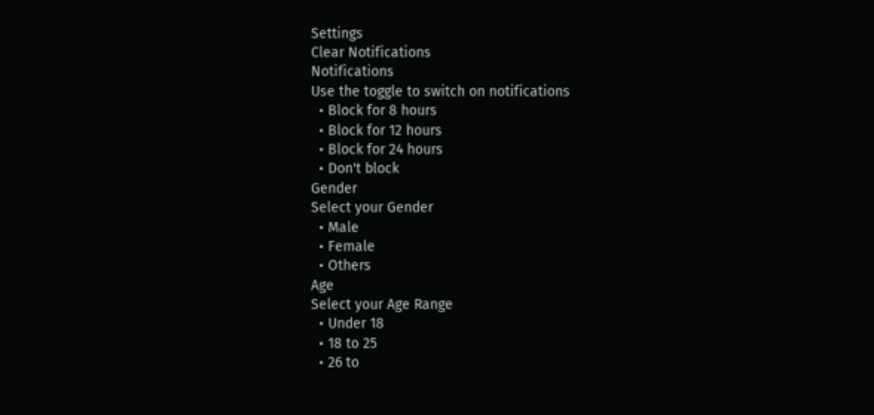Settings
Clear Notifications
Notifications
Use the toggle to switch on notifications
  • Block for 8 hours
  • Block for 12 hours
  • Block for 24 hours
  • Don't block
Gender
Select your Gender
  • Male
  • Female
  • Others
Age
Select your Age Range
  • Under 18
  • 18 to 25
  • 26 to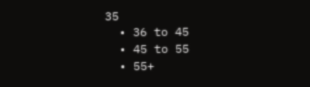35
  • 36 to 45
  • 45 to 55
  • 55+